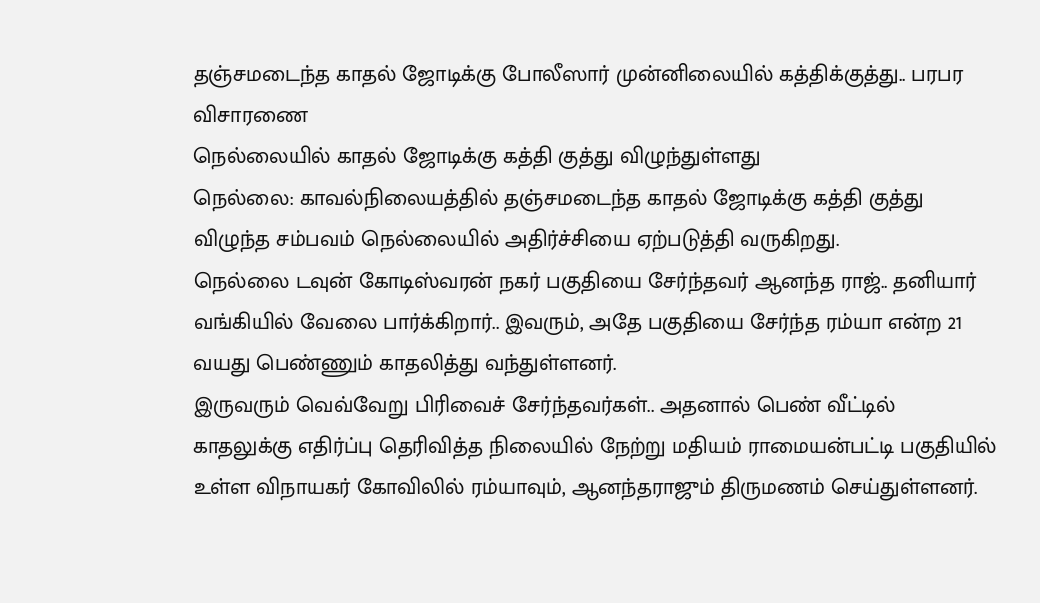தஞ்சமடைந்த காதல் ஜோடிக்கு போலீஸார் முன்னிலையில் கத்திக்குத்து.. பரபர விசாரணை
நெல்லையில் காதல் ஜோடிக்கு கத்தி குத்து விழுந்துள்ளது
நெல்லை: காவல்நிலையத்தில் தஞ்சமடைந்த காதல் ஜோடிக்கு கத்தி குத்து விழுந்த சம்பவம் நெல்லையில் அதிர்ச்சியை ஏற்படுத்தி வருகிறது.
நெல்லை டவுன் கோடிஸ்வரன் நகர் பகுதியை சேர்ந்தவர் ஆனந்த ராஜ்.. தனியார் வங்கியில் வேலை பார்க்கிறார்.. இவரும், அதே பகுதியை சேர்ந்த ரம்யா என்ற 21 வயது பெண்ணும் காதலித்து வந்துள்ளனர்.
இருவரும் வெவ்வேறு பிரிவைச் சேர்ந்தவர்கள்.. அதனால் பெண் வீட்டில் காதலுக்கு எதிர்ப்பு தெரிவித்த நிலையில் நேற்று மதியம் ராமையன்பட்டி பகுதியில் உள்ள விநாயகர் கோவிலில் ரம்யாவும், ஆனந்தராஜும் திருமணம் செய்துள்ளனர்.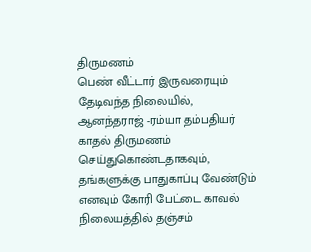திருமணம்
பெண் வீட்டார் இருவரையும் தேடிவந்த நிலையில், ஆனந்தராஜ் -ரம்யா தம்பதியர் காதல் திருமணம் செய்துகொண்டதாகவும், தங்களுக்கு பாதுகாப்பு வேண்டும் எனவும் கோரி பேட்டை காவல் நிலையத்தில் தஞ்சம்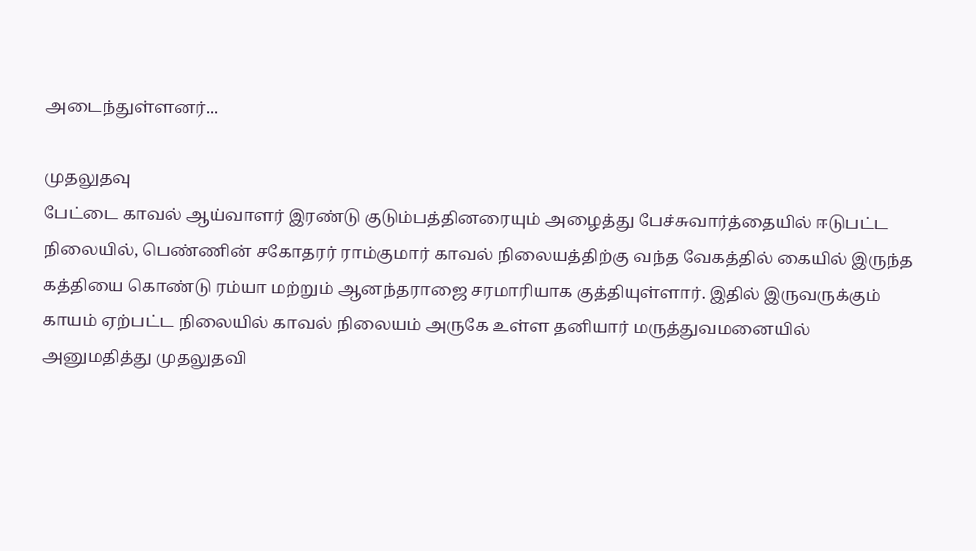அடைந்துள்ளனர்...

முதலுதவு
பேட்டை காவல் ஆய்வாளர் இரண்டு குடும்பத்தினரையும் அழைத்து பேச்சுவார்த்தையில் ஈடுபட்ட நிலையில், பெண்ணின் சகோதரர் ராம்குமார் காவல் நிலையத்திற்கு வந்த வேகத்தில் கையில் இருந்த கத்தியை கொண்டு ரம்யா மற்றும் ஆனந்தராஜை சரமாரியாக குத்தியுள்ளார். இதில் இருவருக்கும் காயம் ஏற்பட்ட நிலையில் காவல் நிலையம் அருகே உள்ள தனியார் மருத்துவமனையில் அனுமதித்து முதலுதவி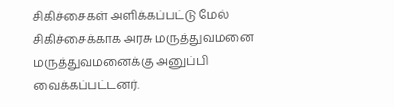சிகிச்சைகள் அளிக்கப்பட்டு மேல் சிகிச்சைக்காக அரசு மருத்துவமனை மருத்துவமனைக்கு அனுப்பி வைக்கப்பட்டனர்.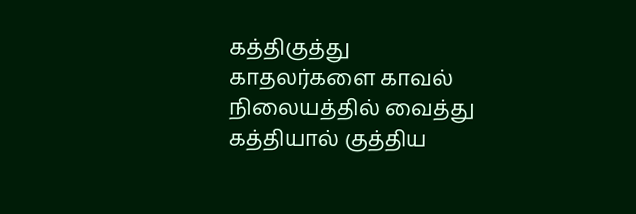கத்திகுத்து
காதலர்களை காவல் நிலையத்தில் வைத்து கத்தியால் குத்திய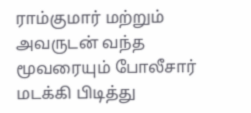ராம்குமார் மற்றும் அவருடன் வந்த மூவரையும் போலீசார் மடக்கி பிடித்து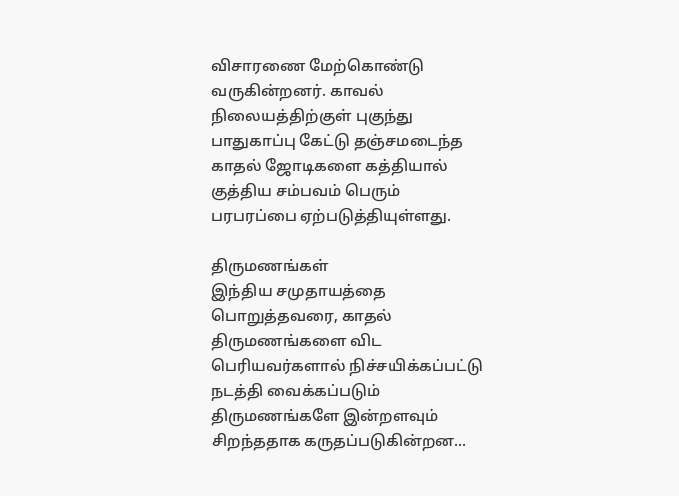விசாரணை மேற்கொண்டு வருகின்றனர். காவல் நிலையத்திற்குள் புகுந்து பாதுகாப்பு கேட்டு தஞ்சமடைந்த காதல் ஜோடிகளை கத்தியால் குத்திய சம்பவம் பெரும் பரபரப்பை ஏற்படுத்தியுள்ளது.

திருமணங்கள்
இந்திய சமுதாயத்தை பொறுத்தவரை, காதல் திருமணங்களை விட பெரியவர்களால் நிச்சயிக்கப்பட்டு நடத்தி வைக்கப்படும் திருமணங்களே இன்றளவும் சிறந்ததாக கருதப்படுகின்றன...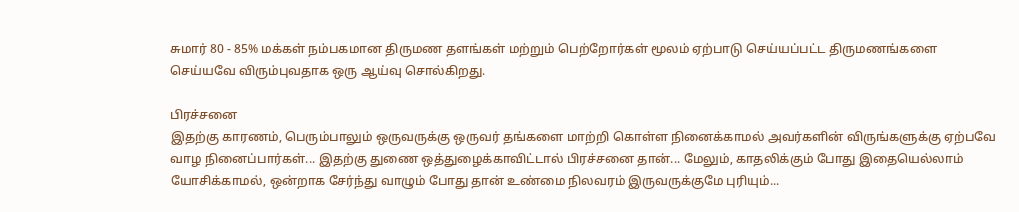சுமார் 80 - 85% மக்கள் நம்பகமான திருமண தளங்கள் மற்றும் பெற்றோர்கள் மூலம் ஏற்பாடு செய்யப்பட்ட திருமணங்களை செய்யவே விரும்புவதாக ஒரு ஆய்வு சொல்கிறது.

பிரச்சனை
இதற்கு காரணம், பெரும்பாலும் ஒருவருக்கு ஒருவர் தங்களை மாற்றி கொள்ள நினைக்காமல் அவர்களின் விருங்களுக்கு ஏற்பவே வாழ நினைப்பார்கள்... இதற்கு துணை ஒத்துழைக்காவிட்டால் பிரச்சனை தான்... மேலும், காதலிக்கும் போது இதையெல்லாம் யோசிக்காமல், ஒன்றாக சேர்ந்து வாழும் போது தான் உண்மை நிலவரம் இருவருக்குமே புரியும்...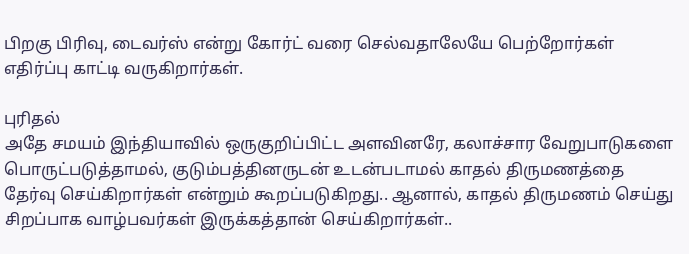பிறகு பிரிவு, டைவர்ஸ் என்று கோர்ட் வரை செல்வதாலேயே பெற்றோர்கள் எதிர்ப்பு காட்டி வருகிறார்கள்.

புரிதல்
அதே சமயம் இந்தியாவில் ஒருகுறிப்பிட்ட அளவினரே, கலாச்சார வேறுபாடுகளை பொருட்படுத்தாமல், குடும்பத்தினருடன் உடன்படாமல் காதல் திருமணத்தை தேர்வு செய்கிறார்கள் என்றும் கூறப்படுகிறது.. ஆனால், காதல் திருமணம் செய்து சிறப்பாக வாழ்பவர்கள் இருக்கத்தான் செய்கிறார்கள்..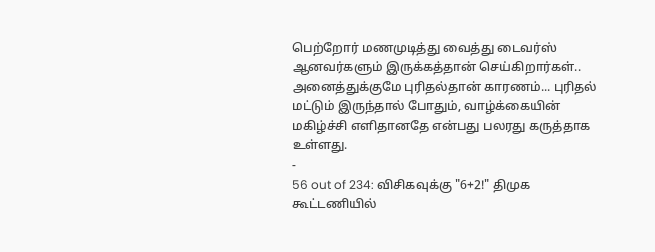பெற்றோர் மணமுடித்து வைத்து டைவர்ஸ் ஆனவர்களும் இருக்கத்தான் செய்கிறார்கள்.. அனைத்துக்குமே புரிதல்தான் காரணம்... புரிதல் மட்டும் இருந்தால் போதும், வாழ்க்கையின் மகிழ்ச்சி எளிதானதே என்பது பலரது கருத்தாக உள்ளது.
-
56 out of 234: விசிகவுக்கு "6+2!" திமுக கூட்டணியில்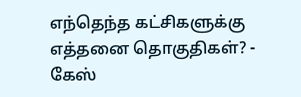எந்தெந்த கட்சிகளுக்கு எத்தனை தொகுதிகள்? -
கேஸ்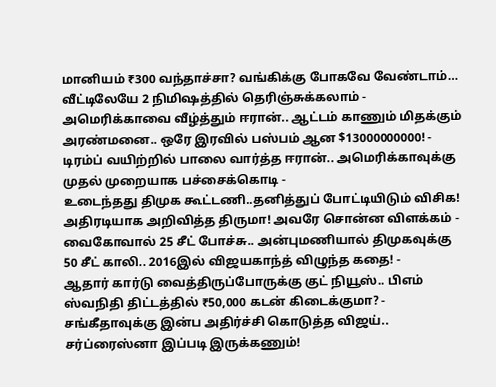மானியம் ₹300 வந்தாச்சா? வங்கிக்கு போகவே வேண்டாம்… வீட்டிலேயே 2 நிமிஷத்தில் தெரிஞ்சுக்கலாம் -
அமெரிக்காவை வீழ்த்தும் ஈரான்.. ஆட்டம் காணும் மிதக்கும் அரண்மனை.. ஒரே இரவில் பஸ்பம் ஆன $13000000000! -
டிரம்ப் வயிற்றில் பாலை வார்த்த ஈரான்.. அமெரிக்காவுக்கு முதல் முறையாக பச்சைக்கொடி -
உடைந்தது திமுக கூட்டணி..தனித்துப் போட்டியிடும் விசிக! அதிரடியாக அறிவித்த திருமா! அவரே சொன்ன விளக்கம் -
வைகோவால் 25 சீட் போச்சு.. அன்புமணியால் திமுகவுக்கு 50 சீட் காலி.. 2016இல் விஜயகாந்த் விழுந்த கதை! -
ஆதார் கார்டு வைத்திருப்போருக்கு குட் நியூஸ்.. பிஎம் ஸ்வநிதி திட்டத்தில் ₹50,000 கடன் கிடைக்குமா? -
சங்கீதாவுக்கு இன்ப அதிர்ச்சி கொடுத்த விஜய்.. சர்ப்ரைஸ்னா இப்படி இருக்கணும்!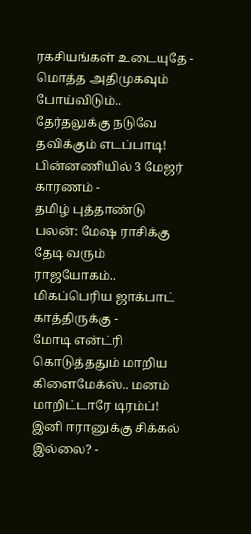ரகசியங்கள் உடையுதே -
மொத்த அதிமுகவும் போய்விடும்.. தேர்தலுக்கு நடுவே தவிக்கும் எடப்பாடி! பின்னணியில் 3 மேஜர் காரணம் -
தமிழ் புத்தாண்டு பலன்: மேஷ ராசிக்கு தேடி வரும் ராஜயோகம்.. மிகப்பெரிய ஜாக்பாட் காத்திருக்கு -
மோடி என்ட்ரி கொடுத்ததும் மாறிய கிளைமேக்ஸ்.. மனம் மாறிட்டாரே டிரம்ப்! இனி ஈரானுக்கு சிக்கல் இல்லை? -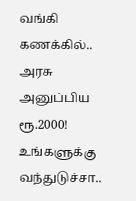வங்கி கணக்கில்.. அரசு அனுப்பிய ரூ.2000! உங்களுக்கு வந்துடுச்சா..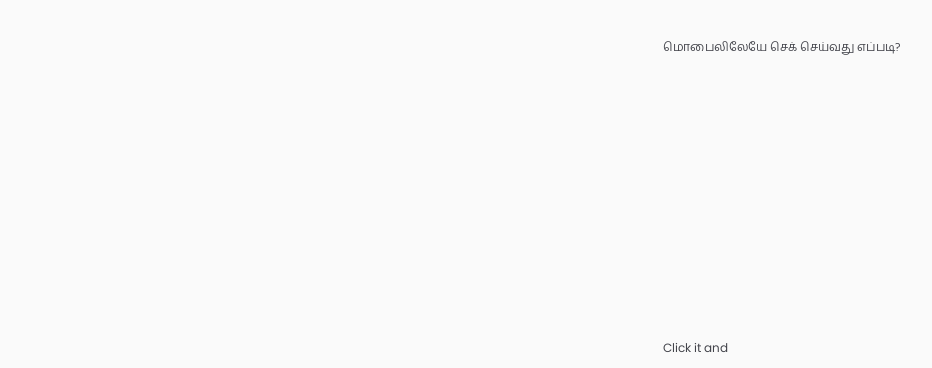மொபைலிலேயே செக் செய்வது எப்படி?












Click it and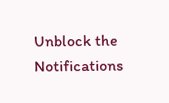Unblock the Notifications